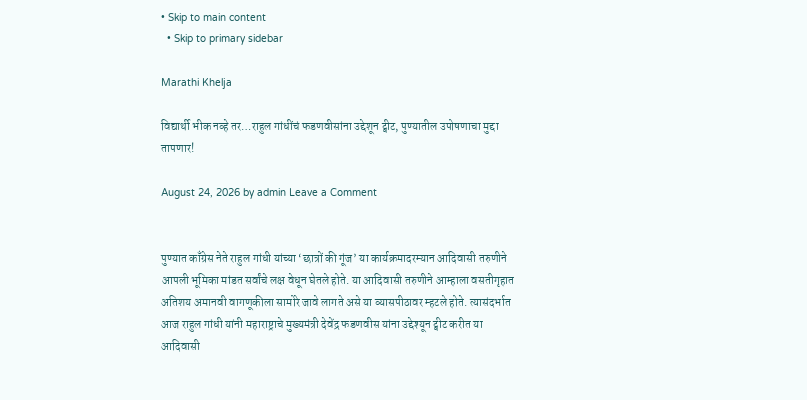• Skip to main content
  • Skip to primary sidebar

Marathi Khelja

विद्यार्थी भीक नव्हे तर…राहुल गांधींचं फडणवीसांना उद्देशून ट्वीट, पुण्यातील उपोषणाचा मुद्दा तापणार!

August 24, 2026 by admin Leave a Comment


पुण्यात काँग्रेस नेते राहुल गांधी यांच्या ‘छात्रों की गूंज’ या कार्यक्रमादरम्यान आदिवासी तरुणीने आपली भूमिका मांडत सर्वांचे लक्ष वेधून घेतले होते. या आदिवासी तरुणीने आम्हाला वसतीगृहात अतिशय अमानवी वागणूकीला सामोरे जावे लागते असे या व्यासपीठावर म्हटले होते. त्यासंदर्भात आज राहुल गांधी यांनी महाराष्ट्राचे मुख्यमंत्री देवेंद्र फडणवीस यांना उद्देश्यून ट्वीट करीत या आदिवासी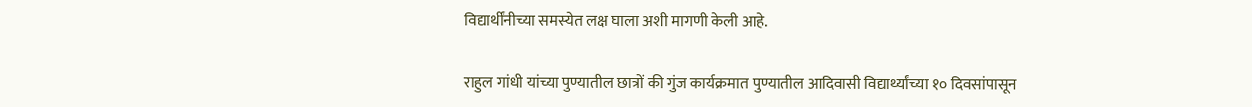विद्यार्थींनीच्या समस्येत लक्ष घाला अशी मागणी केली आहे.

राहुल गांधी यांच्या पुण्यातील छात्रों की गुंज कार्यक्रमात पुण्यातील आदिवासी विद्यार्थ्यांच्या १० दिवसांपासून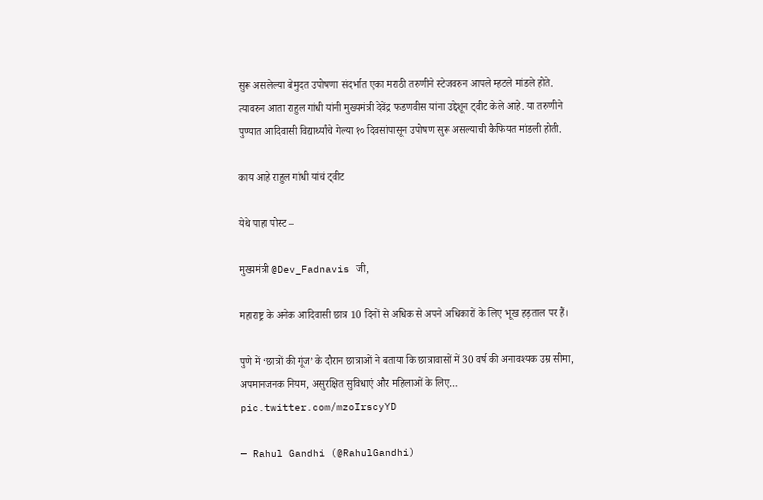सुरू असलेल्या बेमुदत उपोषणा संदर्भात एका मराठी तरुणीने स्टेजवरुन आपले म्हटले मांडले होते. त्यावरुन आता राहुल गांधी यांनी मुख्यमंत्री देवेंद्र फडणवीस यांना उद्देशून ट्वीट केले आहे. या तरुणीने पुण्यात आदिवासी विद्यार्थ्यांचे गेल्या १० दिवसांपासून उपोषण सुरू असल्याची कैफियत मांडली होती.

काय आहे राहुल गांधी यांचं ट्वीट

येथे पाहा पोस्ट –

मुख्यमंत्री @Dev_Fadnavis जी,

महाराष्ट्र के अनेक आदिवासी छात्र 10 दिनों से अधिक से अपने अधिकारों के लिए भूख हड़ताल पर हैं।

पुणे में ‘छात्रों की गूंज’ के दौरान छात्राओं ने बताया कि छात्रावासों में 30 वर्ष की अनावश्यक उम्र सीमा, अपमानजनक नियम, असुरक्षित सुविधाएं और महिलाओं के लिए… pic.twitter.com/mzoIrscyYD

— Rahul Gandhi (@RahulGandhi)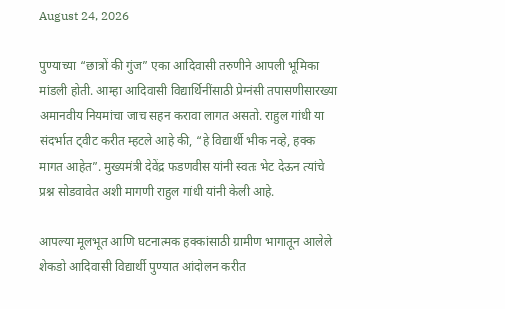August 24, 2026

पुण्याच्या “छात्रों की गुंज” एका आदिवासी तरुणीने आपली भूमिका मांडली होती. आम्हा आदिवासी विद्यार्थिनींसाठी प्रेग्नंसी तपासणीसारख्या अमानवीय नियमांचा जाच सहन करावा लागत असतो. राहुल गांधी या संदर्भात ट्वीट करीत म्हटले आहे की, “हे विद्यार्थी भीक नव्हे, हक्क मागत आहेत”. मुख्यमंत्री देवेंद्र फडणवीस यांनी स्वतः भेट देऊन त्यांचे प्रश्न सोडवावेत अशी मागणी राहुल गांधी यांनी केली आहे.

आपल्या मूलभूत आणि घटनात्मक हक्कांसाठी ग्रामीण भागातून आलेले शेकडो आदिवासी विद्यार्थी पुण्यात आंदोलन करीत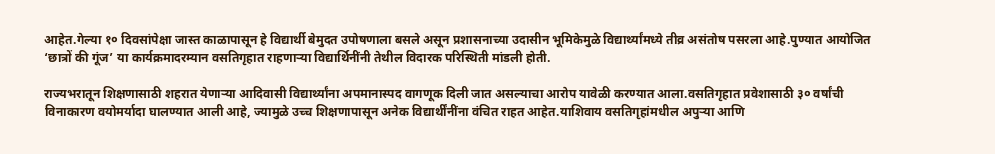आहेत.गेल्या १० दिवसांपेक्षा जास्त काळापासून हे विद्यार्थी बेमुदत उपोषणाला बसले असून प्रशासनाच्या उदासीन भूमिकेमुळे विद्यार्थ्यांमध्ये तीव्र असंतोष पसरला आहे.पुण्यात आयोजित ‘छात्रों की गूंज’ या कार्यक्रमादरम्यान वसतिगृहात राहणाऱ्या विद्यार्थिनींनी तेथील विदारक परिस्थिती मांडली होती.

राज्यभरातून शिक्षणासाठी शहरात येणाऱ्या आदिवासी विद्यार्थ्यांना अपमानास्पद वागणूक दिली जात असल्याचा आरोप यावेळी करण्यात आला.वसतिगृहात प्रवेशासाठी ३० वर्षांची विनाकारण वयोमर्यादा घालण्यात आली आहे, ज्यामुळे उच्च शिक्षणापासून अनेक विद्यार्थींनींना वंचित राहत आहेत.याशिवाय वसतिगृहांमधील अपुऱ्या आणि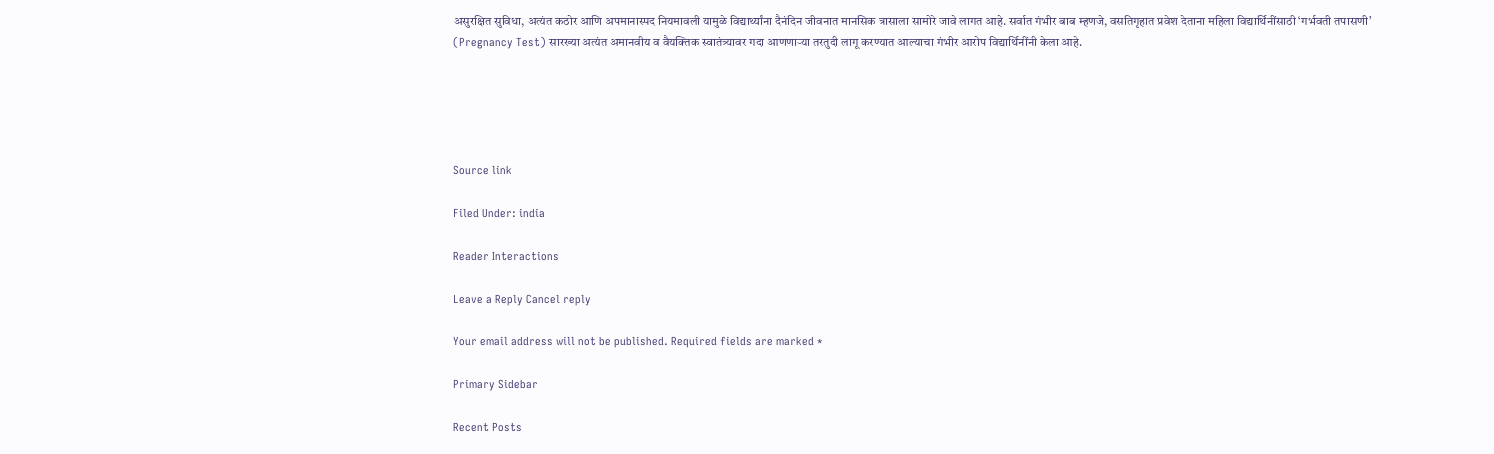असुरक्षित सुविधा, अत्यंत कठोर आणि अपमानास्पद नियमावली यामुळे विद्यार्थ्यांना दैनंदिन जीवनात मानसिक त्रासाला सामोरे जावे लागत आहे. सर्वात गंभीर बाब म्हणजे, वसतिगृहात प्रवेश देताना महिला विद्यार्थिनींसाठी ‘गर्भवती तपासणी’ (Pregnancy Test) सारख्या अत्यंत अमानवीय व वैयक्तिक स्वातंत्र्यावर गदा आणणाऱ्या तरतुदी लागू करण्यात आल्याचा गंभीर आरोप विद्यार्थिनींनी केला आहे.





Source link

Filed Under: india

Reader Interactions

Leave a Reply Cancel reply

Your email address will not be published. Required fields are marked *

Primary Sidebar

Recent Posts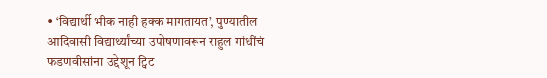• ‘विद्यार्थी भीक नाही हक्क मागतायत’, पुण्यातील आदिवासी विद्यार्थ्यांच्या उपोषणावरून राहुल गांधींचं फडणवीसांना उद्देशून ट्विट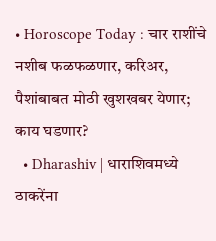• Horoscope Today : चार राशींचे नशीब फळफळणार, करिअर, पैशांबाबत मोठी खुशखबर येणार; काय घडणार?
  • Dharashiv | धाराशिवमध्ये ठाकरेंना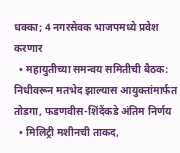धक्का; 4 नगरसेवक भाजपमध्ये प्रवेश करणार
  • महायुतीच्या समन्वय समितीची बैठक: निधीवरून मतभेद झाल्यास आयुक्तांमार्फत तोडगा, फडणवीस-शिंदेंकडे अंतिम निर्णय
  • मिलिट्री मशीनची ताकद,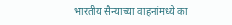भारतीय सैन्याच्या वाहनांमध्ये का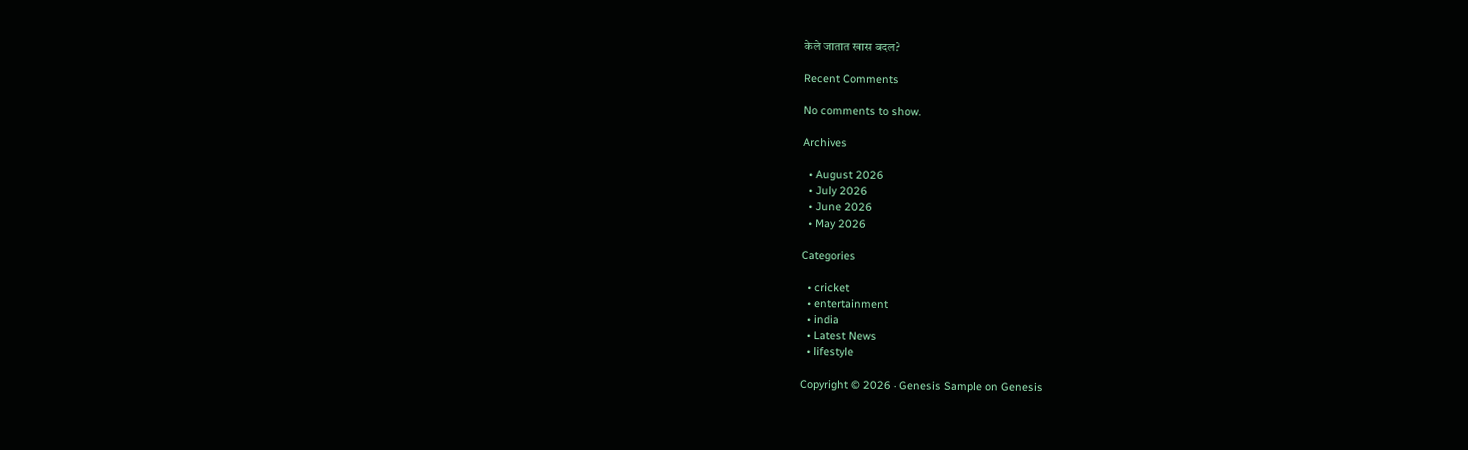केले जातात खास बदल?

Recent Comments

No comments to show.

Archives

  • August 2026
  • July 2026
  • June 2026
  • May 2026

Categories

  • cricket
  • entertainment
  • india
  • Latest News
  • lifestyle

Copyright © 2026 · Genesis Sample on Genesis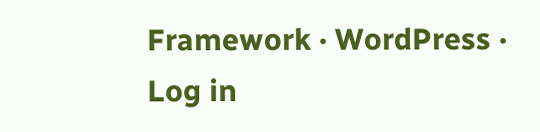Framework · WordPress · Log in